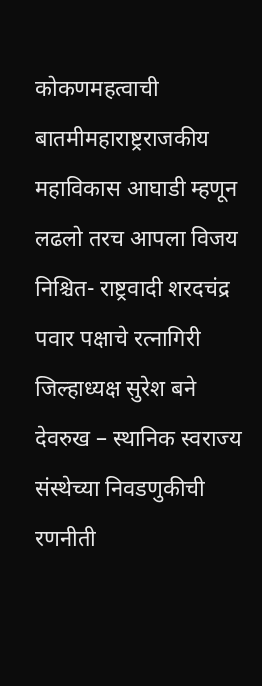कोकणमहत्वाची बातमीमहाराष्ट्रराजकीय
महाविकास आघाडी म्हणून लढलो तरच आपला विजय निश्चित- राष्ट्रवादी शरदचंद्र पवार पक्षाचे रत्नागिरी जिल्हाध्यक्ष सुरेश बने
देवरुख – स्थानिक स्वराज्य संस्थेच्या निवडणुकीची रणनीती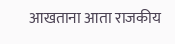आखताना आता राजकीय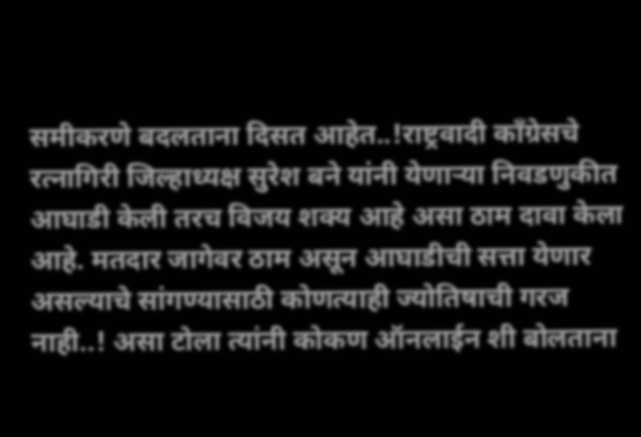समीकरणे बदलताना दिसत आहेत..!राष्ट्रवादी काँग्रेसचे रत्नागिरी जिल्हाध्यक्ष सुरेश बने यांनी येणाऱ्या निवडणुकीत आघाडी केली तरच विजय शक्य आहे असा ठाम दावा केला आहे. मतदार जागेवर ठाम असून आघाडीची सत्ता येणार असल्याचे सांगण्यासाठी कोणत्याही ज्योतिषाची गरज नाही..! असा टोला त्यांनी कोकण ऑनलाईन शी बोलताना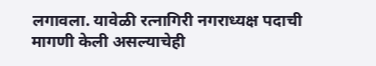लगावला. यावेळी रत्नागिरी नगराध्यक्ष पदाची मागणी केली असल्याचेही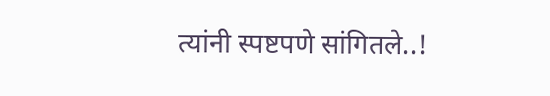त्यांनी स्पष्टपणे सांगितले..!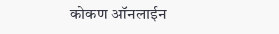कोकण ऑनलाईन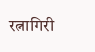रत्नागिरी